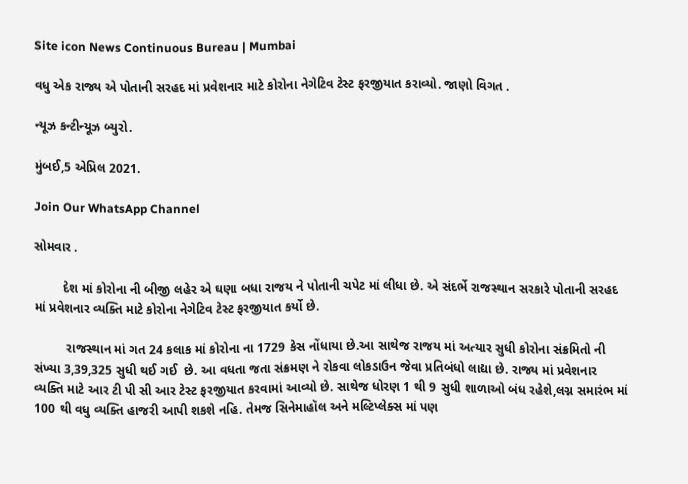Site icon News Continuous Bureau | Mumbai

વધુ એક રાજ્ય એ પોતાની સરહદ માં પ્રવેશનાર માટે કોરોના નેગેટિવ ટેસ્ટ ફરજીયાત કરાવ્યો. જાણો વિગત .

ન્યૂઝ કન્ટીન્યૂઝ બ્યુરો.

મુંબઈ,5 એપ્રિલ 2021.

Join Our WhatsApp Channel

સોમવાર .

        દેશ માં કોરોના ની બીજી લહેર એ ઘણા બધા રાજય ને પોતાની ચપેટ માં લીધા છે. એ સંદર્ભે રાજસ્થાન સરકારે પોતાની સરહદ માં પ્રવેશનાર વ્યક્તિ માટે કોરોના નેગેટિવ ટેસ્ટ ફરજીયાત કર્યો છે.

         રાજસ્થાન માં ગત 24 કલાક માં કોરોના ના 1729 કેસ નોંધાયા છે.આ સાથેજ રાજય માં અત્યાર સુધી કોરોના સંક્રમિતો ની સંખ્યા 3,39,325 સુધી થઈ ગઈ  છે. આ વધતા જતા સંક્રમણ ને રોકવા લોકડાઉન જેવા પ્રતિબંધો લાદ્યા છે. રાજ્ય માં પ્રવેશનાર વ્યક્તિ માટે આર ટી પી સી આર ટેસ્ટ ફરજીયાત કરવામાં આવ્યો છે. સાથેજ ધોરણ 1 થી 9 સુધી શાળાઓ બંધ રહેશે,લગ્ન સમારંભ માં 100 થી વધુ વ્યક્તિ હાજરી આપી શકશે નહિ. તેમજ સિનેમાહૉલ અને મલ્ટિપ્લેક્સ માં પણ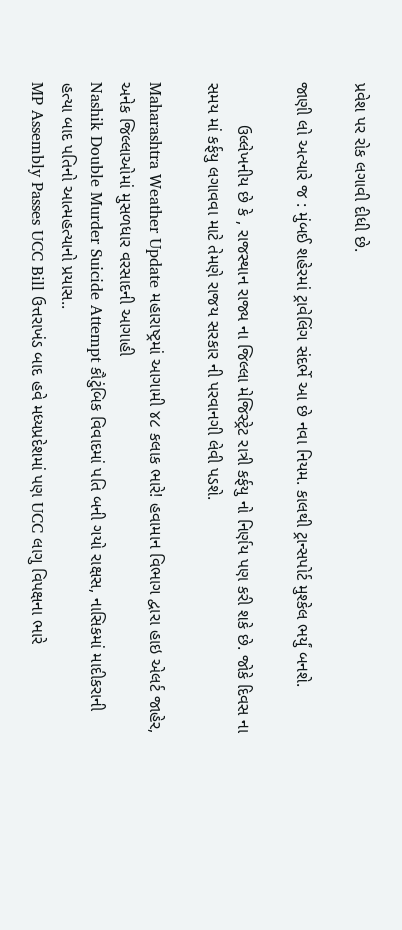પ્રવેશ પર રોક લગાવી દીધી છે.

જાણી લો અત્યારે જ : મુંબઈ શહેરમાં ટ્રાવેલિંગ સંદર્ભે આ છે નવા નિયમ. કાલથી ટ્રાન્સપોર્ટ મુશ્કેલ ભર્યું બનશે.

         ઉલ્લેખનીય છે કે , રાજસ્થાન રાજ્ય ના જિલ્લા મેજિસ્ટ્રેટ રાત્રી કર્ફયુ નો નિર્ણય પણ કરી શકે છે. જોકે દિવસ ના સમય માં કર્ફયુ લગાવવા માટે તેમણે રાજય સરકાર ની પરવાનગી લેવી પડશે.

Maharashtra Weather Update મહારાષ્ટ્રમાં આગામી ૪૮ કલાક ભારે! હવામાન વિભાગ દ્વારા હાઇ એલર્ટ જાહેર, અનેક જિલ્લાઓમાં મુસળધાર વરસાદની આગાહી
Nashik Double Murder Suicide Attempt કૌટુંબિક વિવાદમાં પતિ બની ગયો રાક્ષસ, નાસિકમાં માદીકરાની હત્યા બાદ પતિનો આત્મહત્યાનો પ્રયાસ..
MP Assembly Passes UCC Bill ઉત્તરાખંડ બાદ હવે મધ્યપ્રદેશમાં પણ UCC લાગુ વિપક્ષના ભારે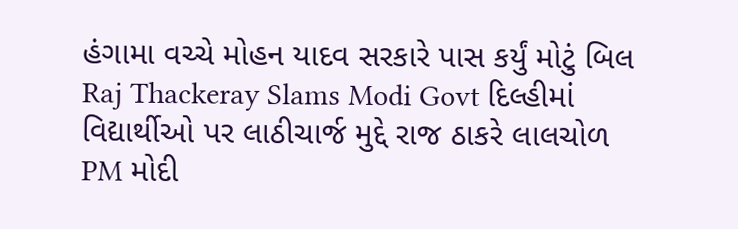હંગામા વચ્ચે મોહન યાદવ સરકારે પાસ કર્યું મોટું બિલ
Raj Thackeray Slams Modi Govt દિલ્હીમાં વિદ્યાર્થીઓ પર લાઠીચાર્જ મુદ્દે રાજ ઠાકરે લાલચોળ PM મોદી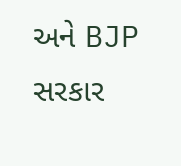અને BJP સરકાર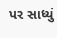પર સાધ્યું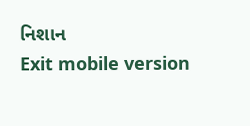નિશાન
Exit mobile version